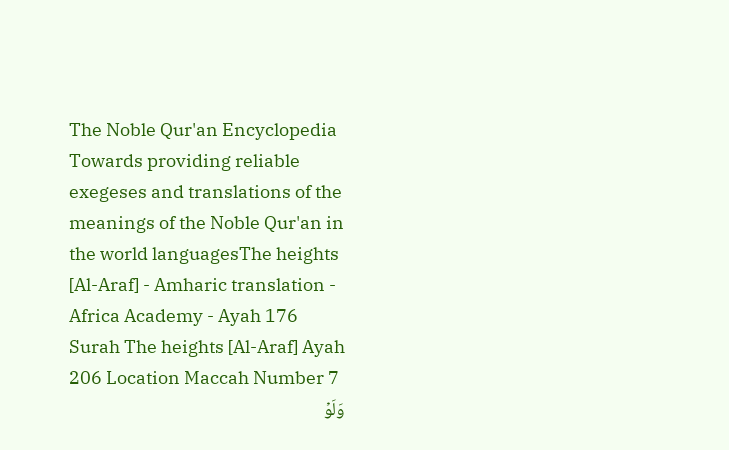The Noble Qur'an Encyclopedia
Towards providing reliable exegeses and translations of the meanings of the Noble Qur'an in the world languagesThe heights [Al-Araf] - Amharic translation - Africa Academy - Ayah 176
Surah The heights [Al-Araf] Ayah 206 Location Maccah Number 7
وَلَوۡ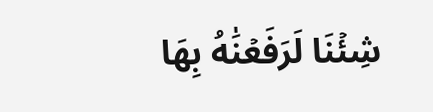شِئۡنَا لَرَفَعۡنَٰهُ بِهَا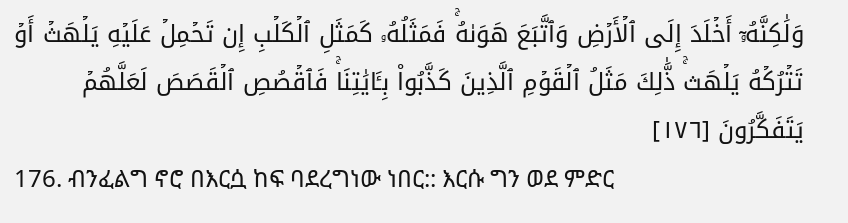وَلَٰكِنَّهُۥٓ أَخۡلَدَ إِلَى ٱلۡأَرۡضِ وَٱتَّبَعَ هَوَىٰهُۚ فَمَثَلُهُۥ كَمَثَلِ ٱلۡكَلۡبِ إِن تَحۡمِلۡ عَلَيۡهِ يَلۡهَثۡ أَوۡ تَتۡرُكۡهُ يَلۡهَثۚ ذَّٰلِكَ مَثَلُ ٱلۡقَوۡمِ ٱلَّذِينَ كَذَّبُواْ بِـَٔايَٰتِنَاۚ فَٱقۡصُصِ ٱلۡقَصَصَ لَعَلَّهُمۡ يَتَفَكَّرُونَ [١٧٦]
176. ብንፈልግ ኖሮ በእርሷ ከፍ ባደረግነው ነበር:: እርሱ ግን ወደ ምድር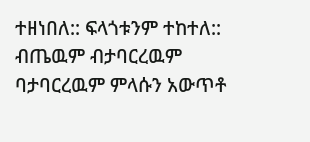ተዘነበለ:: ፍላጎቱንም ተከተለ:: ብጤዉም ብታባርረዉም ባታባርረዉም ምላሱን አውጥቶ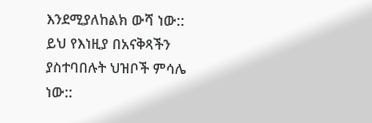እንደሚያለከልክ ውሻ ነው:: ይህ የእነዚያ በአናቅጻችን ያስተባበሉት ህዝቦች ምሳሌ ነው::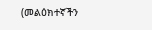(መልዕክተኛችን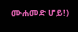ሙሐመድ ሆይ!)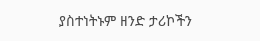ያስተነትኑም ዘንድ ታሪኮችን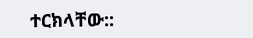ተርክላቸው::